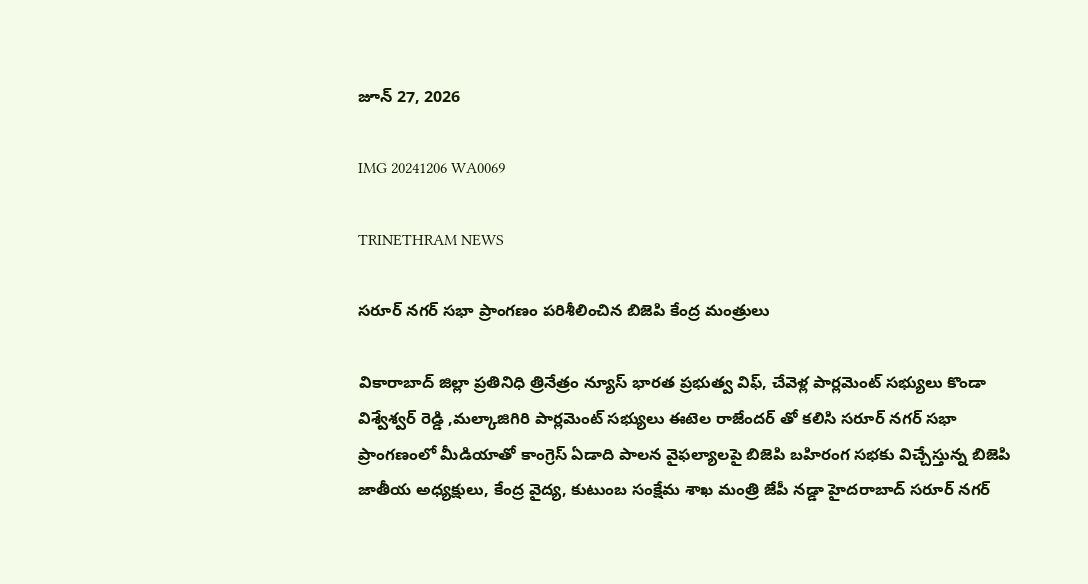జూన్ 27, 2026

IMG 20241206 WA0069

TRINETHRAM NEWS

సరూర్ నగర్ సభా ప్రాంగణం పరిశీలించిన బిజెపి కేంద్ర మంత్రులు

వికారాబాద్ జిల్లా ప్రతినిధి త్రినేత్రం న్యూస్ భారత ప్రభుత్వ విఫ్, చేవెళ్ల పార్లమెంట్ సభ్యులు కొండా విశ్వేశ్వర్ రెడ్డి ,మల్కాజిగిరి పార్లమెంట్ సభ్యులు ఈటెల రాజేందర్ తో కలిసి సరూర్ నగర్ సభా ప్రాంగణంలో మీడియాతో కాంగ్రెస్ ఏడాది పాలన వైఫల్యాలపై బిజెపి బహిరంగ సభకు విచ్చేస్తున్న బిజెపి జాతీయ అధ్యక్షులు, కేంద్ర వైద్య, కుటుంబ సంక్షేమ శాఖ మంత్రి జేపీ నడ్డా హైదరాబాద్ సరూర్ నగర్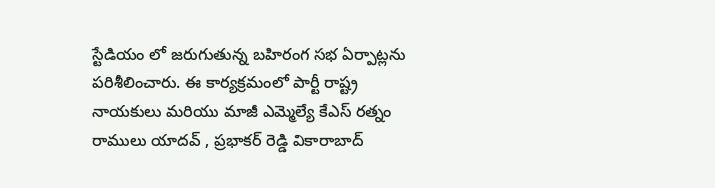స్టేడియం లో జరుగుతున్న బహిరంగ సభ ఏర్పాట్లను పరిశీలించారు. ఈ కార్యక్రమంలో పార్టీ రాష్ట్ర నాయకులు మరియు మాజీ ఎమ్మెల్యే కేఎస్ రత్నం రాములు యాదవ్ , ప్రభాకర్ రెడ్డి వికారాబాద్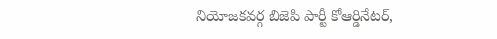నియోజకవర్గ బిజెపి పార్టీ కోఆర్డినేటర్,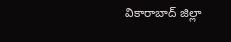వికారాబాద్ జిల్లా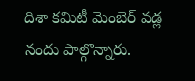దిశా కమిటీ మెంబెర్ వడ్ల నందు పాల్గొన్నారు.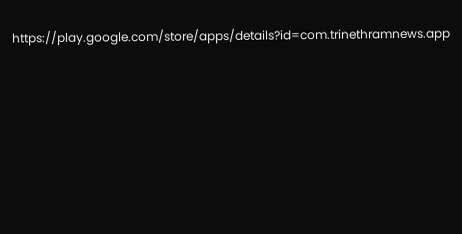https://play.google.com/store/apps/details?id=com.trinethramnews.app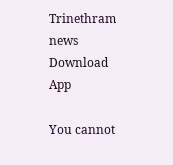Trinethram news
Download App

You cannot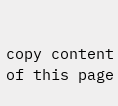copy content of this page